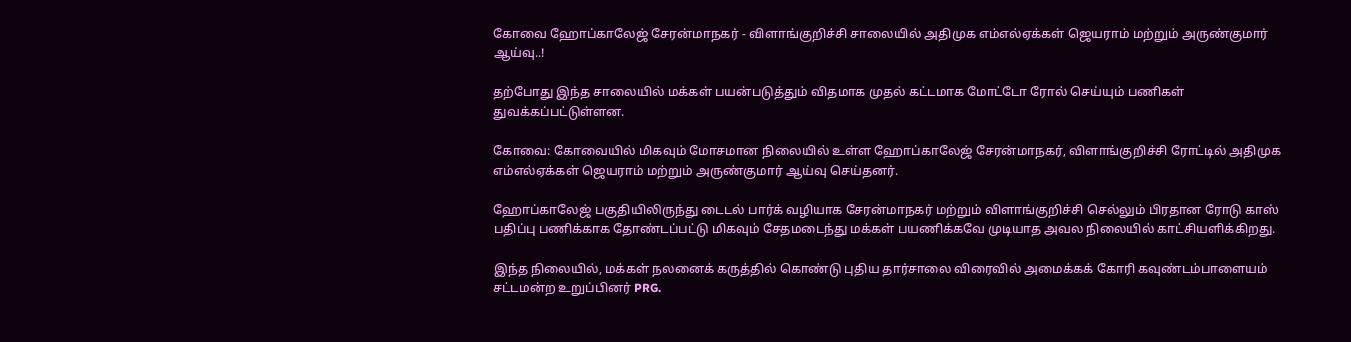கோவை ஹோப்காலேஜ் சேரன்மாநகர் - விளாங்குறிச்சி சாலையில் அதிமுக எம்எல்ஏக்கள் ஜெயராம் மற்றும் அருண்குமார் ஆய்வு..!

தற்போது இந்த சாலையில் மக்கள் பயன்படுத்தும் விதமாக முதல் கட்டமாக மோட்டோ ரோல் செய்யும் பணிகள் துவக்கப்பட்டுள்ளன.

கோவை: கோவையில் மிகவும் மோசமான நிலையில் உள்ள ஹோப்காலேஜ் சேரன்மாநகர், விளாங்குறிச்சி ரோட்டில் அதிமுக எம்எல்ஏக்கள் ஜெயராம் மற்றும் அருண்குமார் ஆய்வு செய்தனர்.

ஹோப்காலேஜ் பகுதியிலிருந்து டைடல் பார்க் வழியாக சேரன்மாநகர் மற்றும் விளாங்குறிச்சி செல்லும் பிரதான ரோடு காஸ் பதிப்பு பணிக்காக தோண்டப்பட்டு மிகவும் சேதமடைந்து மக்கள் பயணிக்கவே முடியாத அவல நிலையில் காட்சியளிக்கிறது.

இந்த நிலையில், மக்கள் நலனைக் கருத்தில் கொண்டு புதிய தார்சாலை விரைவில் அமைக்கக் கோரி கவுண்டம்பாளையம் சட்டமன்ற உறுப்பினர் PRG.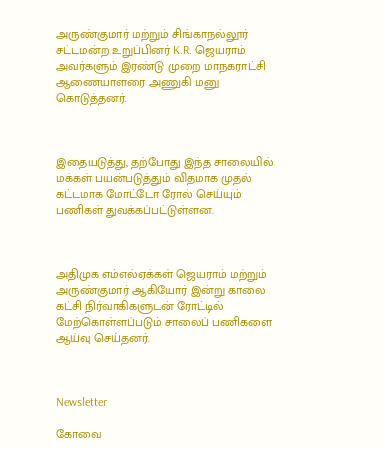அருண்குமார் மற்றும் சிங்காநல்லூர் சட்டமன்ற உறுப்பினர் K.R. ஜெயராம் அவர்களும் இரண்டு முறை மாநகராட்சி ஆணையாளரை அணுகி மனு கொடுத்தனர்.



இதையடுத்து, தற்போது இந்த சாலையில் மக்கள் பயன்படுத்தும் விதமாக முதல் கட்டமாக மோட்டோ ரோல் செய்யும் பணிகள் துவக்கப்பட்டுள்ளன.



அதிமுக எம்எல்ஏக்கள் ஜெயராம் மற்றும் அருண்குமார் ஆகியோர் இன்று காலை கட்சி நிர்வாகிகளுடன் ரோட்டில் மேற்கொள்ளப்படும் சாலைப் பணிகளை ஆய்வு செய்தனர்.



Newsletter

கோவை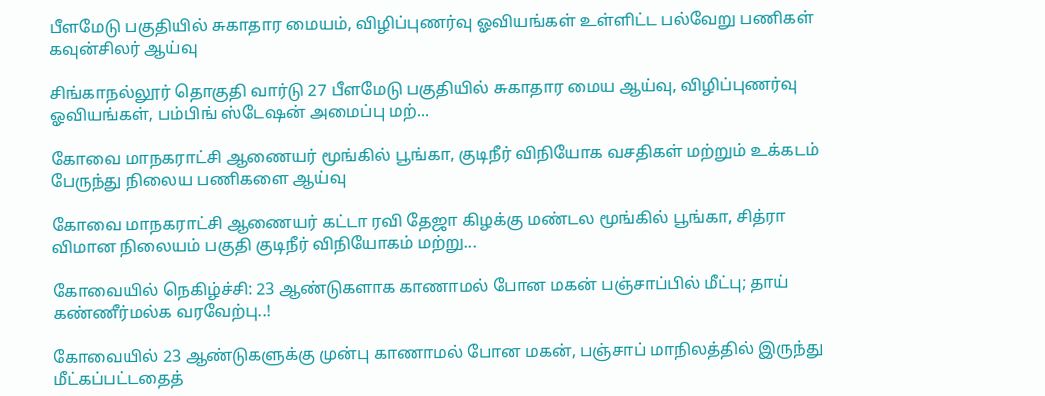பீளமேடு பகுதியில் சுகாதார மையம், விழிப்புணர்வு ஓவியங்கள் உள்ளிட்ட பல்வேறு பணிகள் கவுன்சிலர் ஆய்வு

சிங்காநல்லூர் தொகுதி வார்டு 27 பீளமேடு பகுதியில் சுகாதார மைய ஆய்வு, விழிப்புணர்வு ஓவியங்கள், பம்பிங் ஸ்டேஷன் அமைப்பு மற்...

கோவை மாநகராட்சி ஆணையர் மூங்கில் பூங்கா, குடிநீர் விநியோக வசதிகள் மற்றும் உக்கடம் பேருந்து நிலைய பணிகளை ஆய்வு

கோவை மாநகராட்சி ஆணையர் கட்டா ரவி தேஜா கிழக்கு மண்டல மூங்கில் பூங்கா, சித்ரா விமான நிலையம் பகுதி குடிநீர் விநியோகம் மற்று...

கோவையில் நெகிழ்ச்சி: 23 ஆண்டுகளாக காணாமல் போன மகன் பஞ்சாப்பில் மீட்பு; தாய் கண்ணீர்மல்க வரவேற்பு..!

கோவையில் 23 ஆண்டுகளுக்கு முன்பு காணாமல் போன மகன், பஞ்சாப் மாநிலத்தில் இருந்து மீட்கப்பட்டதைத்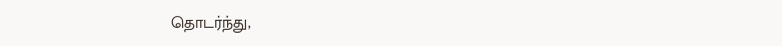தொடர்ந்து,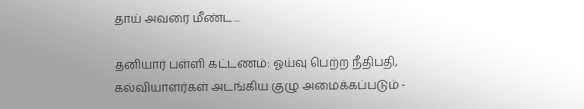தாய் அவரை மீண்ட...

தனியார் பள்ளி கட்டணம்: ஓய்வு பெற்ற நீதிபதி, கல்வியாளர்கள் அடங்கிய குழு அமைக்கப்படும் -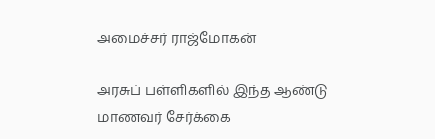அமைச்சர் ராஜ்மோகன்

அரசுப் பள்ளிகளில் இந்த ஆண்டு மாணவர் சேர்க்கை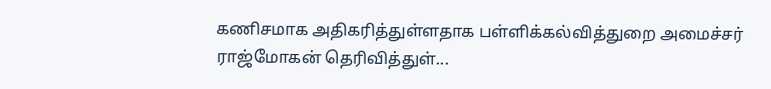கணிசமாக அதிகரித்துள்ளதாக பள்ளிக்கல்வித்துறை அமைச்சர் ராஜ்மோகன் தெரிவித்துள்...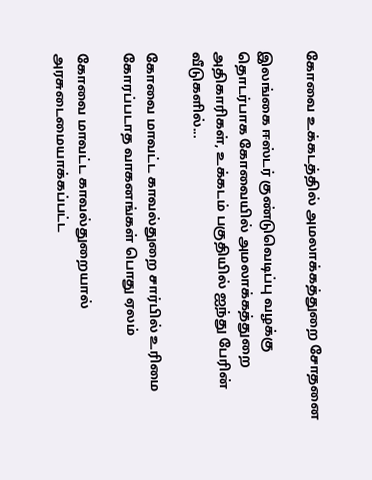கோவை உக்கடத்தில் அமலாக்கத்துறை சோதனை

இலங்கை ஈஸ்டர் குண்டுவெடிப்பு வழக்கு தொடர்பாக கோவையில் அமலாக்கத்துறை அதிகாரிகள், உக்கடம் பகுதியில் ஐந்து பேரின் வீடுகளில்...

கோவை மாவட்ட காவல்துறை சார்பில் உரிமை கோரப்படாத வாகனங்கள் பொது ஏலம்

கோவை மாவட்ட காவல்துறையால் அரசுடைமையாக்கப்பட்ட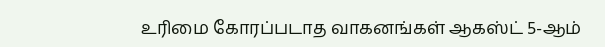உரிமை கோரப்படாத வாகனங்கள் ஆகஸ்ட் 5-ஆம்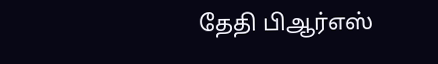தேதி பிஆர்எஸ்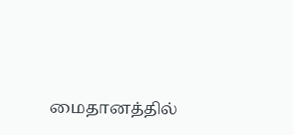மைதானத்தில்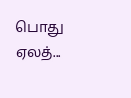பொது ஏலத்...